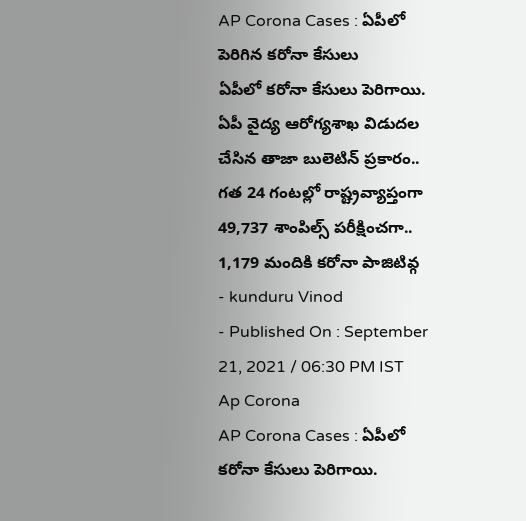AP Corona Cases : ఏపీలో పెరిగిన కరోనా కేసులు
ఏపీలో కరోనా కేసులు పెరిగాయి. ఏపీ వైద్య ఆరోగ్యశాఖ విడుదల చేసిన తాజా బులెటిన్ ప్రకారం.. గత 24 గంటల్లో రాష్ట్రవ్యాప్తంగా 49,737 శాంపిల్స్ పరీక్షించగా.. 1,179 మందికి కరోనా పాజిటివ్గ
- kunduru Vinod
- Published On : September 21, 2021 / 06:30 PM IST
Ap Corona
AP Corona Cases : ఏపీలో కరోనా కేసులు పెరిగాయి.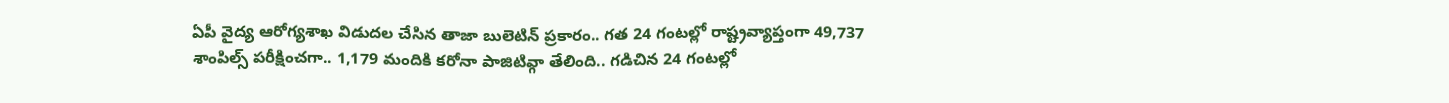ఏపీ వైద్య ఆరోగ్యశాఖ విడుదల చేసిన తాజా బులెటిన్ ప్రకారం.. గత 24 గంటల్లో రాష్ట్రవ్యాప్తంగా 49,737 శాంపిల్స్ పరీక్షించగా.. 1,179 మందికి కరోనా పాజిటివ్గా తేలింది.. గడిచిన 24 గంటల్లో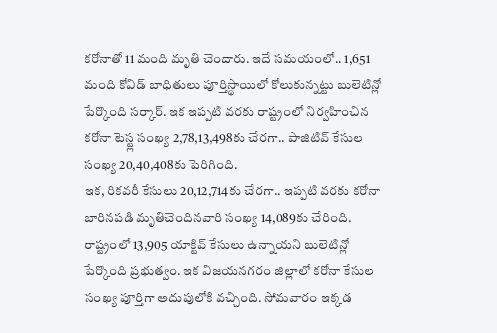కరోనాతో 11 మంది మృతి చెందారు. ఇదే సమయంలో.. 1,651 మంది కోవిడ్ బాధితులు పూర్తిస్థాయిలో కోలుకున్నట్టు బులెటిన్లో పేర్కొంది సర్కార్. ఇక ఇప్పటి వరకు రాష్ట్రంలో నిర్వహించిన కరోనా టెస్ట్ల సంఖ్య 2,78,13,498కు చేరగా.. పాజిటివ్ కేసుల సంఖ్య 20,40,408కు పెరిగింది.
ఇక, రికవరీ కేసులు 20,12,714కు చేరగా.. ఇప్పటి వరకు కరోనా బారినపడి మృతిచెందినవారి సంఖ్య 14,089కు చేరింది. రాష్ట్రంలో 13,905 యాక్టివ్ కేసులు ఉన్నాయని బులెటిన్లో పేర్కొంది ప్రభుత్వం. ఇక విజయనగరం జిల్లాలో కరోనా కేసుల సంఖ్య పూర్తిగా అదుపులోకి వచ్చింది. సోమవారం ఇక్కడ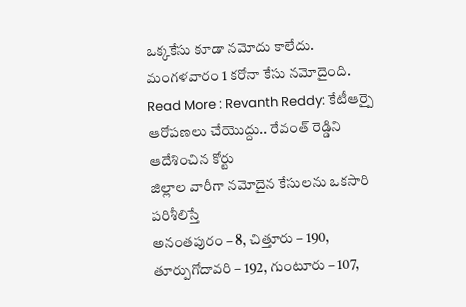ఒక్కకేసు కూడా నమోదు కాలేదు. మంగళవారం 1 కరోనా కేసు నమోదైంది.
Read More : Revanth Reddy: కేటీఆర్పై ఆరోపణలు చేయొద్దు.. రేవంత్ రెడ్డిని ఆదేశించిన కోర్టు
జిల్లాల వారీగా నమోదైన కేసులను ఒకసారి పరిశీలిస్తే
అనంతపురం – 8, చిత్తూరు – 190, తూర్పుగోదావరి – 192, గుంటూరు – 107,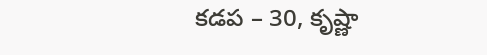కడప – 30, కృష్ణా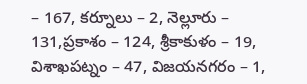– 167, కర్నూలు – 2, నెల్లూరు – 131,ప్రకాశం – 124, శ్రీకాకుళం – 19, విశాఖపట్నం – 47, విజయనగరం – 1,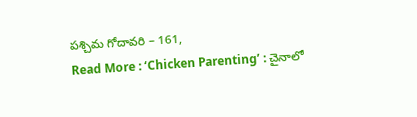పశ్చిమ గోదావరి – 161,
Read More : ‘Chicken Parenting’ : చైనాలో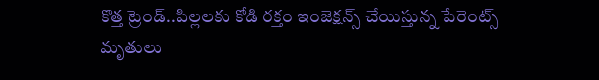కొత్త ట్రెండ్..పిల్లలకు కోడి రక్తం ఇంజెక్షన్స్ చేయిస్తున్న పేరెంట్స్
మృతులు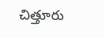చిత్తూరు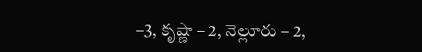–3, కృష్ణా – 2, నెల్లూరు – 2,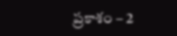ప్రకాశం – 2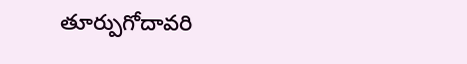తూర్పుగోదావరి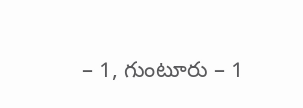– 1, గుంటూరు – 1